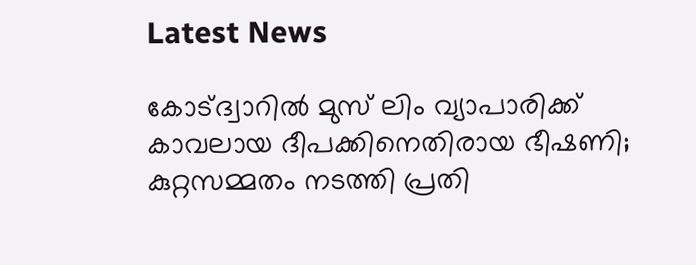Latest News

കോട്ദ്വാറില്‍ മുസ് ലിം വ്യാപാരിക്ക് കാവലായ ദീപക്കിനെതിരായ ഭീഷണി; കുറ്റസമ്മതം നടത്തി പ്രതി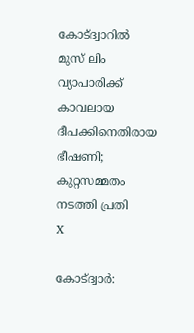കോട്ദ്വാറില്‍ മുസ് ലിം വ്യാപാരിക്ക് കാവലായ ദീപക്കിനെതിരായ ഭീഷണി; കുറ്റസമ്മതം നടത്തി പ്രതി
X

കോട്ദ്വാര്‍: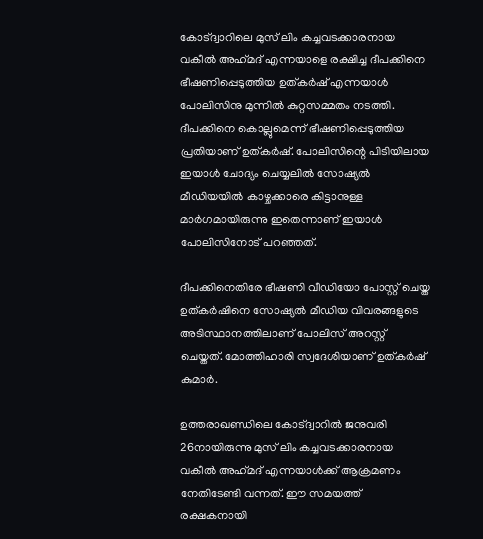കോട്ദ്വാറിലെ മുസ് ലിം കച്ചവടക്കാരനായ വകീല്‍ അഹ്‌മദ് എന്നയാളെ രക്ഷിച്ച ദീപക്കിനെ ഭീഷണിപ്പെടുത്തിയ ഉത്കര്‍ഷ് എന്നയാള്‍ പോലിസിനു മുന്നില്‍ കുറ്റസമ്മതം നടത്തി. ദീപക്കിനെ കൊല്ലുമെന്ന് ഭീഷണിപ്പെടുത്തിയ പ്രതിയാണ് ഉത്കര്‍ഷ്. പോലിസിന്റെ പിടിയിലായ ഇയാള്‍ ചോദ്യം ചെയ്യലില്‍ സോഷ്യല്‍ മീഡിയയില്‍ കാഴ്ചക്കാരെ കിട്ടാനുള്ള മാര്‍ഗമായിരുന്നു ഇതെന്നാണ് ഇയാള്‍ പോലിസിനോട് പറഞ്ഞത്.

ദീപക്കിനെതിരേ ഭീഷണി വീഡിയോ പോസ്റ്റ് ചെയ്ത ഉത്കര്‍ഷിനെ സോഷ്യല്‍ മീഡിയ വിവരങ്ങളുടെ അടിസ്ഥാനത്തിലാണ് പോലിസ് അറസ്റ്റ് ചെയ്തത്. മോത്തിഹാരി സ്വദേശിയാണ് ഉത്കര്‍ഷ് കുമാര്‍.

ഉത്തരാഖണ്ഡിലെ കോട്ദ്വാറില്‍ ജനുവരി 26നായിരുന്നു മുസ് ലിം കച്ചവടക്കാരനായ വകീല്‍ അഹ്‌മദ് എന്നയാള്‍ക്ക് ആക്രമണം നേതിടേണ്ടി വന്നത്. ഈ സമയത്ത് രക്ഷകനായി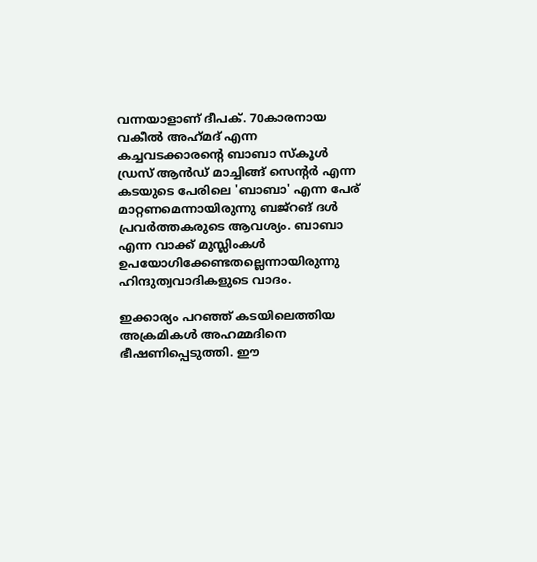വന്നയാളാണ് ദീപക്. 70കാരനായ വകീല്‍ അഹ്‌മദ് എന്ന കച്ചവടക്കാരന്റെ ബാബാ സ്‌കൂള്‍ ഡ്രസ് ആന്‍ഡ് മാച്ചിങ്ങ് സെന്റര്‍ എന്ന കടയുടെ പേരിലെ 'ബാബാ' എന്ന പേര് മാറ്റണമെന്നായിരുന്നു ബജ്റങ് ദള്‍ പ്രവര്‍ത്തകരുടെ ആവശ്യം. ബാബാ എന്ന വാക്ക് മുസ്ലിംകള്‍ ഉപയോഗിക്കേണ്ടതല്ലെന്നായിരുന്നു ഹിന്ദുത്വവാദികളുടെ വാദം.

ഇക്കാര്യം പറഞ്ഞ് കടയിലെത്തിയ അക്രമികള്‍ അഹമ്മദിനെ ഭീഷണിപ്പെടുത്തി. ഈ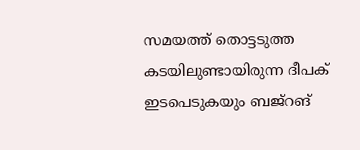സമയത്ത് തൊട്ടടുത്ത കടയിലുണ്ടായിരുന്ന ദീപക് ഇടപെടുകയും ബജ്റങ്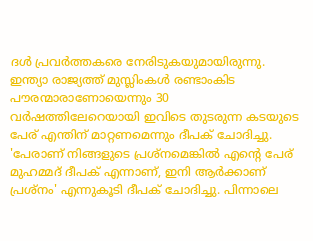ദള്‍ പ്രവര്‍ത്തകരെ നേരിടുകയുമായിരുന്നു. ഇന്ത്യാ രാജ്യത്ത് മുസ്ലിംകള്‍ രണ്ടാംകിട പൗരന്മാരാണോയെന്നും 30 വര്‍ഷത്തിലേറെയായി ഇവിടെ തുടരുന്ന കടയുടെ പേര് എന്തിന് മാറ്റണമെന്നും ദീപക് ചോദിച്ചു. 'പേരാണ് നിങ്ങളുടെ പ്രശ്നമെങ്കില്‍ എന്റെ പേര് മുഹമ്മദ് ദീപക് എന്നാണ്, ഇനി ആര്‍ക്കാണ് പ്രശ്നം' എന്നുകൂടി ദീപക് ചോദിച്ചു. പിന്നാലെ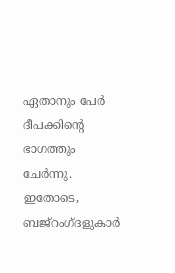ഏതാനും പേര്‍ ദീപക്കിന്റെ ഭാഗത്തും ചേര്‍ന്നു. ഇതോടെ, ബജ്റംഗ്ദളുകാര്‍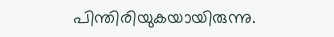പിന്തിരിയുകയായിരുന്നു.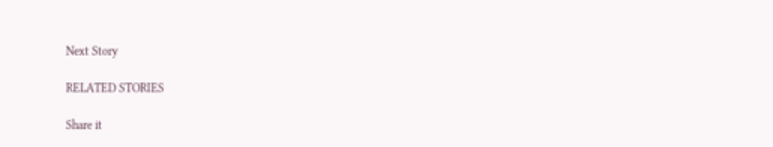Next Story

RELATED STORIES

Share it